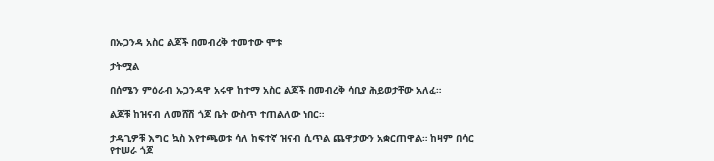በኡጋንዳ አስር ልጆች በመብረቅ ተመተው ሞቱ

ታትሟል

በሰሜን ምዕራብ ኡጋንዳዋ አሩዋ ከተማ አስር ልጆች በመብረቅ ሳቢያ ሕይወታቸው አለፈ።

ልጆቹ ከዝናብ ለመሸሽ ጎጆ ቤት ውስጥ ተጠልለው ነበር።

ታዳጊዎቹ እግር ኳስ እየተጫወቱ ሳለ ከፍተኛ ዝናብ ሲጥል ጨዋታውን አቋርጠዋል። ከዛም በሳር የተሠራ ጎጆ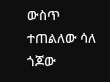ውስጥ ተጠልለው ሳለ ጎጆው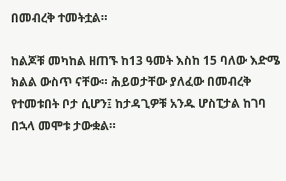በመብረቅ ተመትቷል።

ከልጆቹ መካከል ዘጠኙ ከ13 ዓመት እስከ 15 ባለው እድሜ ክልል ውስጥ ናቸው። ሕይወታቸው ያለፈው በመብረቅ የተመቱበት ቦታ ሲሆን፤ ከታዳጊዎቹ አንዱ ሆስፒታል ከገባ በኋላ መሞቱ ታውቋል።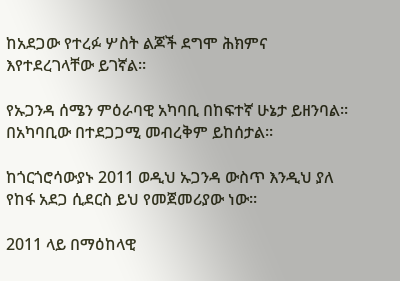ከአደጋው የተረፉ ሦስት ልጆች ደግሞ ሕክምና እየተደረገላቸው ይገኛል።

የኡጋንዳ ሰሜን ምዕራባዊ አካባቢ በከፍተኛ ሁኔታ ይዘንባል። በአካባቢው በተደጋጋሚ መብረቅም ይከሰታል።

ከጎርጎሮሳውያኑ 2011 ወዲህ ኡጋንዳ ውስጥ እንዲህ ያለ የከፋ አደጋ ሲደርስ ይህ የመጀመሪያው ነው።

2011 ላይ በማዕከላዊ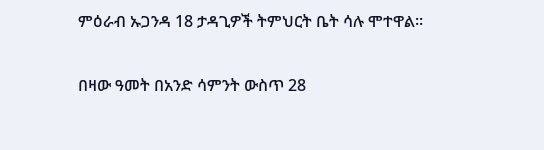ምዕራብ ኡጋንዳ 18 ታዳጊዎች ትምህርት ቤት ሳሉ ሞተዋል።

በዛው ዓመት በአንድ ሳምንት ውስጥ 28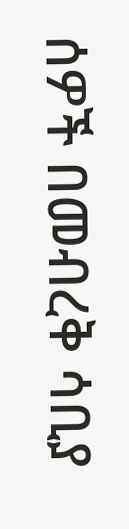ሰዎች በመብረቅ ሳቢያ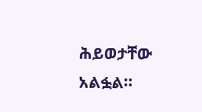ሕይወታቸው አልፏል።